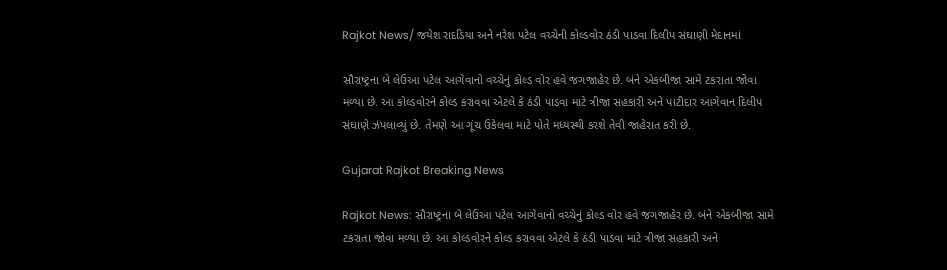Rajkot News/ જયેશ રાદડિયા અને નરેશ પટેલ વચ્ચેની કોલ્ડવોર ઠંડી પાડવા દિલીપ સંઘાણી મેદાનમાં

સૌરાષ્ટ્રના બે લેઉઆ પટેલ આગેવાનો વચ્ચેનું કોલ્ડ વોર હવે જગજાહેર છે. બંને એકબીજા સામે ટકરાતા જોવા મળ્યા છે. આ કોલ્ડવોરને કોલ્ડ કરાવવા એટલે કે ઠંડી પાડવા માટે ત્રીજા સહકારી અને પાટીદાર આગેવાન દિલીપ સંઘાણે ઝંપલાવ્યું છે. તેમણે આ ગૂંચ ઉકેલવા માટે પોતે મધ્યસ્થી કરશે તેવી જાહેરાત કરી છે.

Gujarat Rajkot Breaking News

Rajkot News: સૌરાષ્ટ્રના બે લેઉઆ પટેલ આગેવાનો વચ્ચેનું કોલ્ડ વોર હવે જગજાહેર છે. બંને એકબીજા સામે ટકરાતા જોવા મળ્યા છે. આ કોલ્ડવોરને કોલ્ડ કરાવવા એટલે કે ઠંડી પાડવા માટે ત્રીજા સહકારી અને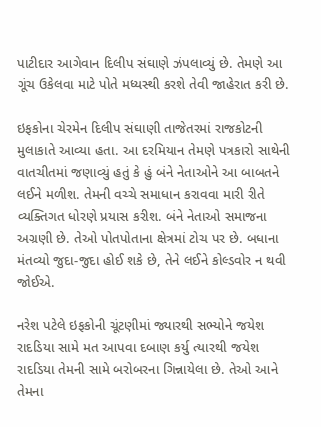પાટીદાર આગેવાન દિલીપ સંઘાણે ઝંપલાવ્યું છે. તેમણે આ ગૂંચ ઉકેલવા માટે પોતે મધ્યસ્થી કરશે તેવી જાહેરાત કરી છે.

ઇફકોના ચેરમેન દિલીપ સંઘાણી તાજેતરમાં રાજકોટની મુલાકાતે આવ્યા હતા. આ દરમિયાન તેમણે પત્રકારો સાથેની વાતચીતમાં જણાવ્યું હતું કે હું બંને નેતાઓને આ બાબતને લઈને મળીશ. તેમની વચ્ચે સમાધાન કરાવવા મારી રીતે વ્યક્તિગત ધોરણે પ્રયાસ કરીશ. બંને નેતાઓ સમાજના અગ્રણી છે. તેઓ પોતપોતાના ક્ષેત્રમાં ટોચ પર છે. બધાના મંતવ્યો જુદા-જુદા હોઈ શકે છે, તેને લઈને કોલ્ડવોર ન થવી જોઈએ.

નરેશ પટેલે ઇફકોની ચૂંટણીમાં જ્યારથી સભ્યોને જયેશ રાદડિયા સામે મત આપવા દબાણ કર્યુ ત્યારથી જયેશ રાદડિયા તેમની સામે બરોબરના ગિન્નાયેલા છે. તેઓ આને તેમના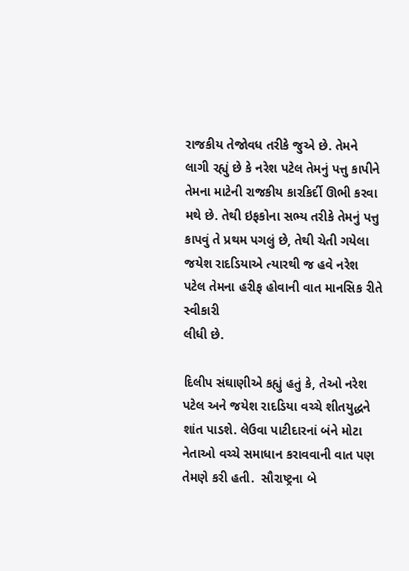રાજકીય તેજોવધ તરીકે જુએ છે. તેમને લાગી રહ્યું છે કે નરેશ પટેલ તેમનું પત્તુ કાપીને તેમના માટેની રાજકીય કારકિર્દી ઊભી કરવા મથે છે. તેથી ઇફકોના સભ્ય તરીકે તેમનું પત્તુ કાપવું તે પ્રથમ પગલું છે, તેથી ચેતી ગયેલા જયેશ રાદડિયાએ ત્યારથી જ હવે નરેશ પટેલ તેમના હરીફ હોવાની વાત માનસિક રીતે સ્વીકારી
લીધી છે.

દિલીપ સંઘાણીએ કહ્યું હતું કે, તેઓ નરેશ પટેલ અને જયેશ રાદડિયા વચ્ચે શીતયુદ્ધને શાંત પાડશે. લેઉવા પાટીદારનાં બંને મોટા નેતાઓ વચ્ચે સમાધાન કરાવવાની વાત પણ તેમણે કરી હતી.  સૌરાષ્ટ્રના બે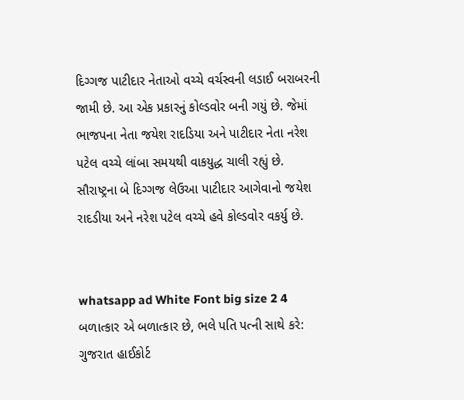દિગ્ગજ પાટીદાર નેતાઓ વચ્ચે વર્ચસ્વની લડાઈ બરાબરની જામી છે. આ એક પ્રકારનું કોલ્ડવોર બની ગયું છે. જેમાં ભાજપના નેતા જયેશ રાદડિયા અને પાટીદાર નેતા નરેશ પટેલ વચ્ચે લાંબા સમયથી વાકયુદ્ધ ચાલી રહ્યું છે. સૌરાષ્ટ્રના બે દિગ્ગજ લેઉઆ પાટીદાર આગેવાનો જયેશ રાદડીયા અને નરેશ પટેલ વચ્ચે હવે કોલ્ડવોર વકર્યુ છે.


whatsapp ad White Font big size 2 4 બળાત્કાર એ બળાત્કાર છે, ભલે પતિ પત્ની સાથે કરે: ગુજરાત હાઈકોર્ટ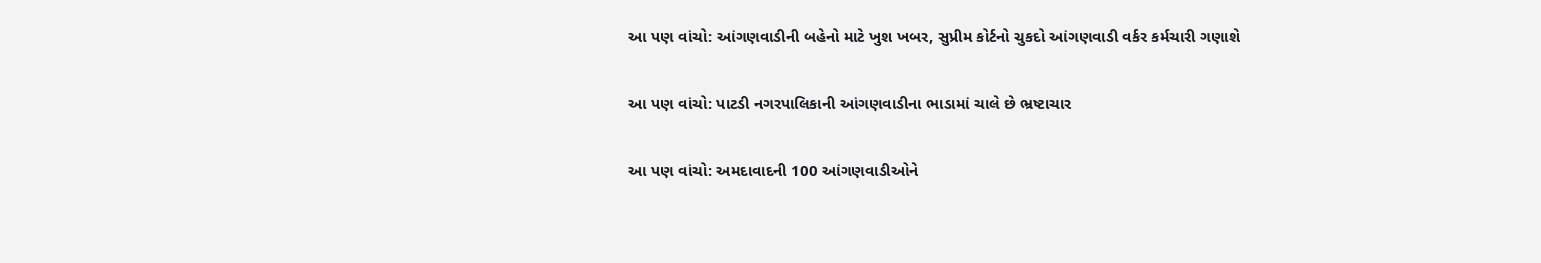આ પણ વાંચો: આંગણવાડીની બહેનો માટે ખુશ ખબર, સુપ્રીમ કોર્ટનો ચુકદો આંગણવાડી વર્કર કર્મચારી ગણાશે

આ પણ વાંચો: પાટડી નગરપાલિકાની આંગણવાડીના ભાડામાં ચાલે છે ભ્રષ્ટાચાર

આ પણ વાંચો: અમદાવાદની 100 આંગણવાડીઓને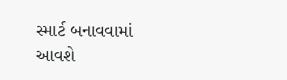સ્માર્ટ બનાવવામાં આવશે